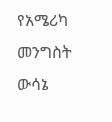የአሜሪካ መንግስት ውሳኔ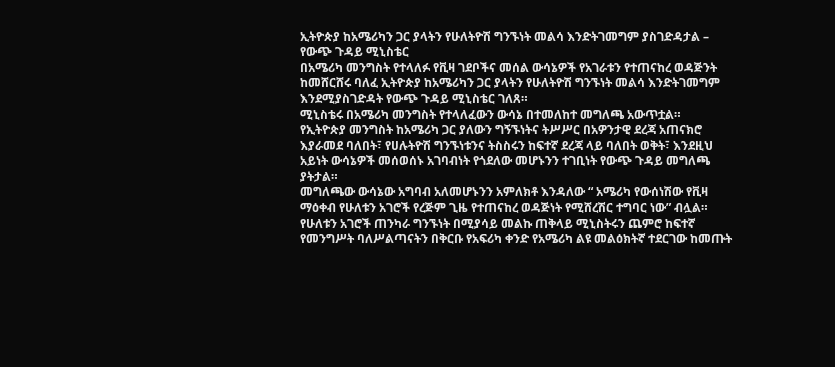ኢትዮጵያ ከአሜሪካን ጋር ያላትን የሁለትዮሽ ግንኙነት መልሳ እንድትገመግም ያስገድዳታል – የውጭ ጉዳይ ሚኒስቴር
በአሜሪካ መንግስት የተላለፉ የቪዛ ገደቦችና መሰል ውሳኔዎች የአገራቱን የተጠናከረ ወዳጅንት ከመሸርሸሩ ባለፈ ኢትዮጵያ ከአሜሪካን ጋር ያላትን የሁለትዮሽ ግንኙነት መልሳ እንድትገመግም እንደሚያስገድዳት የውጭ ጉዳይ ሚኒስቴር ገለጸ።
ሚኒስቴሩ በአሜሪካ መንግስት የተላለፈውን ውሳኔ በተመለከተ መግለጫ አውጥቷል።
የኢትዮጵያ መንግስት ከአሜሪካ ጋር ያለውን ግኝኙነትና ትሥሥር በአዎንታዊ ደረጃ አጠናክሮ እያራመደ ባለበት፣ የሀሉትዮሽ ግንኙነቱንና ትስስሩን ከፍተኛ ደረጃ ላይ ባለበት ወቅት፣ እንደዚህ አይነት ውሳኔዎች መሰወሰኑ አገባብነት የጎደለው መሆኑንን ተገቢነት የውጭ ጉዳይ መግለጫ ያትታል።
መግለጫው ውሳኔው አግባብ አለመሆኑንን አምለክቶ እንዳለው “ አሜሪካ የውሰነሽው የቪዛ ማዕቀብ የሁለቱን አገሮች የረጅም ጊዜ የተጠናከረ ወዳጅነት የሚሸረሽር ተግባር ነው” ብሏል።
የሁለቱን አገሮች ጠንካራ ግንኙነት በሚያሳይ መልኩ ጠቅላይ ሚኒስትሩን ጨምሮ ከፍተኛ የመንግሥት ባለሥልጣናትን በቅርቡ የአፍሪካ ቀንድ የአሜሪካ ልዩ መልዕክትኛ ተደርገው ከመጡት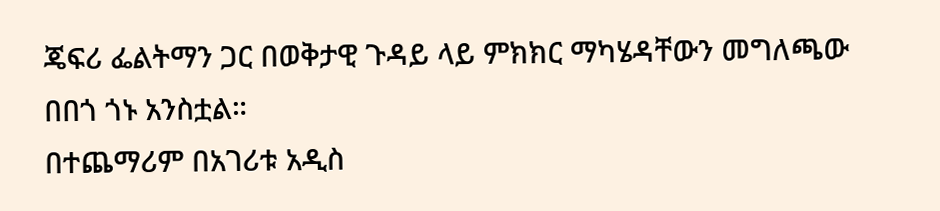ጄፍሪ ፌልትማን ጋር በወቅታዊ ጉዳይ ላይ ምክክር ማካሄዳቸውን መግለጫው በበጎ ጎኑ አንስቷል።
በተጨማሪም በአገሪቱ አዲስ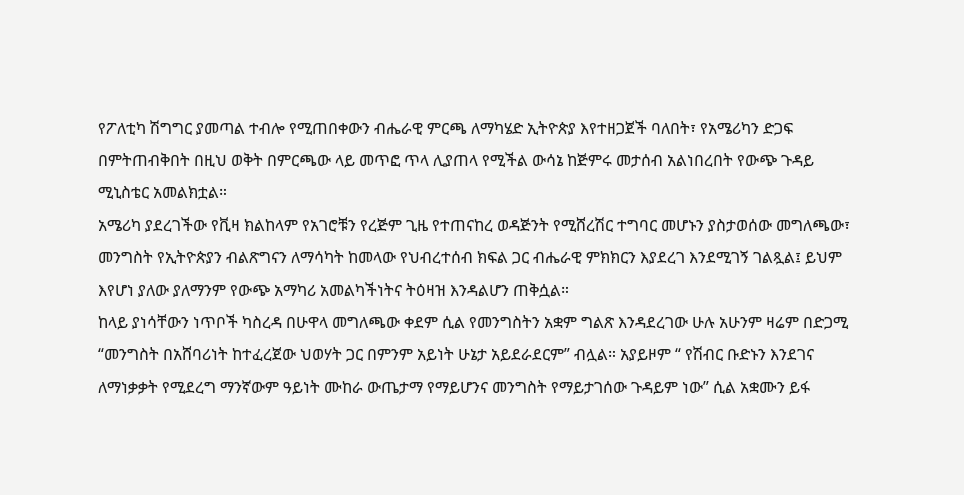የፖለቲካ ሽግግር ያመጣል ተብሎ የሚጠበቀውን ብሔራዊ ምርጫ ለማካሄድ ኢትዮጵያ እየተዘጋጀች ባለበት፣ የአሜሪካን ድጋፍ በምትጠብቅበት በዚህ ወቅት በምርጫው ላይ መጥፎ ጥላ ሊያጠላ የሚችል ውሳኔ ከጅምሩ መታሰብ አልነበረበት የውጭ ጉዳይ ሚኒስቴር አመልክቷል።
አሜሪካ ያደረገችው የቪዛ ክልከላም የአገሮቹን የረጅም ጊዜ የተጠናከረ ወዳጅንት የሚሸረሽር ተግባር መሆኑን ያስታወሰው መግለጫው፣ መንግስት የኢትዮጵያን ብልጽግናን ለማሳካት ከመላው የህብረተሰብ ክፍል ጋር ብሔራዊ ምክክርን እያደረገ እንደሚገኝ ገልጿል፤ ይህም እየሆነ ያለው ያለማንም የውጭ አማካሪ አመልካችነትና ትዕዛዝ እንዳልሆን ጠቅሷል።
ከላይ ያነሳቸውን ነጥቦች ካስረዳ በሁዋላ መግለጫው ቀደም ሲል የመንግስትን አቋም ግልጽ እንዳደረገው ሁሉ አሁንም ዛሬም በድጋሚ “መንግስት በአሸባሪነት ከተፈረጀው ህወሃት ጋር በምንም አይነት ሁኔታ አይደራደርም” ብሏል። አያይዞም “ የሽብር ቡድኑን እንደገና ለማነቃቃት የሚደረግ ማንኛውም ዓይነት ሙከራ ውጤታማ የማይሆንና መንግስት የማይታገሰው ጉዳይም ነው” ሲል አቋሙን ይፋ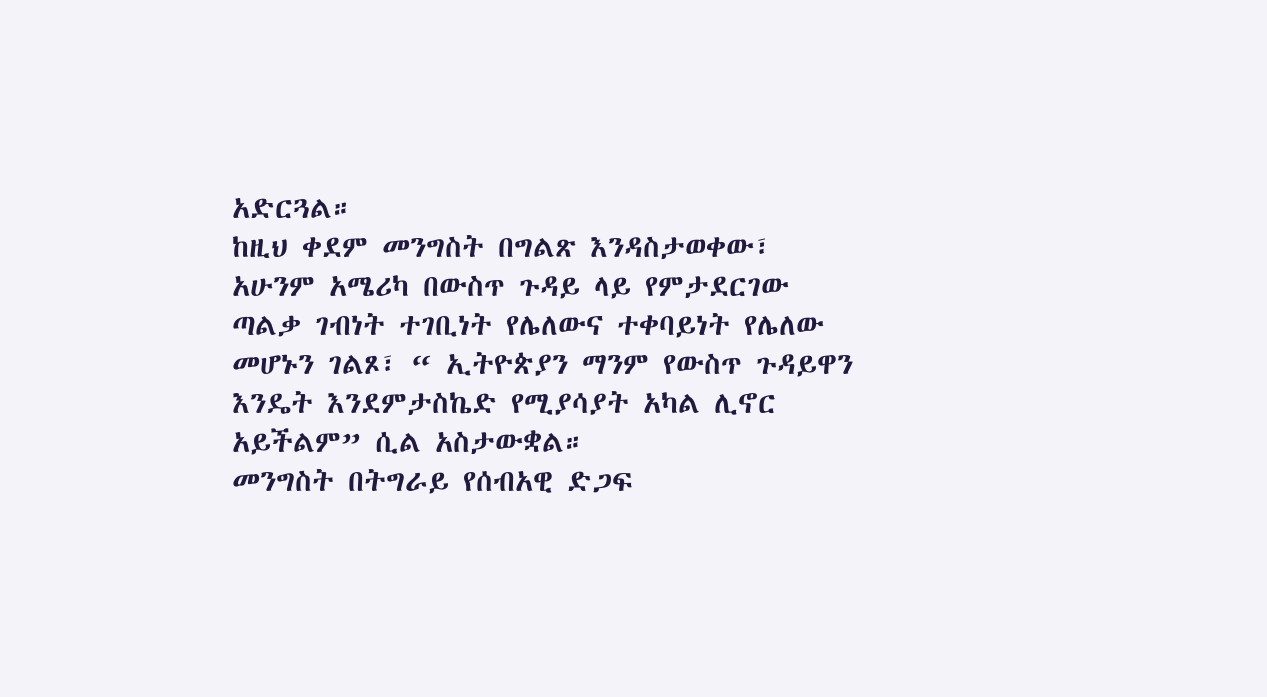አድርጓል።
ከዚህ ቀደም መንግስት በግልጽ እንዳስታወቀው፣ አሁንም አሜሪካ በውስጥ ጉዳይ ላይ የምታደርገው ጣልቃ ገብነት ተገቢነት የሌለውና ተቀባይነት የሌለው መሆኑን ገልጾ፣ “ ኢትዮጵያን ማንም የውስጥ ጉዳይዋን እንዴት እንደምታስኬድ የሚያሳያት አካል ሊኖር አይችልም” ሲል አስታውቋል።
መንግስት በትግራይ የሰብአዊ ድጋፍ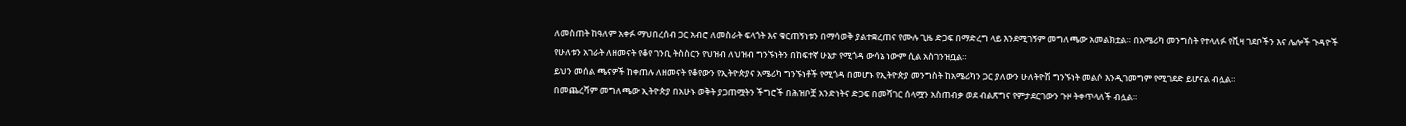ለመስጠት ከዓለም አቀፉ ማህበረሰብ ጋር አብሮ ለመስራት ፍላጎት እና ቁርጠኝነቱን በማሳወቅ ያልተቋረጠና የሙሉ ጊዜ ድጋፍ በማድረግ ላይ እንደሚገኝም መግለጫው አመልክቷል። በአሜሪካ መንግስት የተላለፉ የቪዛ ገደቦችን እና ሌሎች ጉዳዮች የሁለቱን አገራት ለዘመናት የቆየ ገንቢ ትስስርን የህዝብ ለህዝብ ግንኙነትን በከፍተኛ ሁኔታ የሚጎዳ ውሳኔ ነውም ሲል አስገንዝቧል።
ይህን መሰል ጫናዎች ከቀጠሉ ለዘመናት የቆየውን የኢትዮጵያና አሜሪካ ግንኙነቶች የሚጎዳ በመሆኑ የኢትዮጵያ መንግስት ከአሜሪካን ጋር ያለውን ሁለትዮሽ ግንኙነት መልሶ እንዲገመግም የሚገደድ ይሆናል ብሏል።
በመጨረሻም መግለጫው ኢትዮጵያ በአሁኑ ወቅት ያጋጠሟትን ችግሮች በሕዝቦቿ አንድነትና ድጋፍ በመሻገር ሰላሟን አስጠብቃ ወደ ብልጽግና የምታደርገውን ጉዞ ትቀጥላለች ብሏል።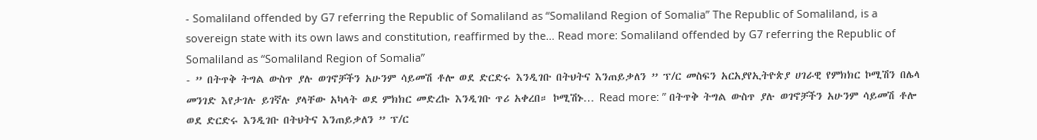- Somaliland offended by G7 referring the Republic of Somaliland as “Somaliland Region of Somalia” The Republic of Somaliland, is a sovereign state with its own laws and constitution, reaffirmed by the… Read more: Somaliland offended by G7 referring the Republic of Somaliland as “Somaliland Region of Somalia”
- ” በትጥቅ ትግል ውስጥ ያሉ ወገኖቻችን አሁንም ሳይመሽ ቶሎ ወደ ድርድሩ እንዲገቡ በትህትና እንጠይቃለን ” ፕ/ር መስፍን አርአያየኢትዮጵያ ሀገራዊ የምክክር ኮሚሽን በሌላ መንገድ እየታገሉ ይገኛሉ ያላቸው አካላት ወደ ምክክር መድረኩ እንዲገቡ ጥሪ አቀረበ። ኮሚሽኑ… Read more: ” በትጥቅ ትግል ውስጥ ያሉ ወገኖቻችን አሁንም ሳይመሽ ቶሎ ወደ ድርድሩ እንዲገቡ በትህትና እንጠይቃለን ” ፕ/ር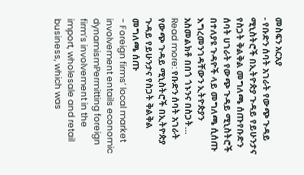መስፍን አርአያ
- የቡድን ሰባት አገራት የውጭ ጉዳይ ሚኒስትሮች በኢትዮጵያ ጉዳይ የይሁንታና የስጋት ቅልቅል መግለጫ ሰጡየቡድን ሰባት ሀገራት የውጭ ጉዳይ ሚኒስትሮች በተለያዩ ጉዳዮች ላይ መግለጫ ሲሰጡ እግረመንገዳቸውን ኢትዮጵያን አስመልክቶ በበጎ ጎኑንና በስጋት… Read more: የቡድን ሰባት አገራት የውጭ ጉዳይ ሚኒስትሮች በኢትዮጵያ ጉዳይ የይሁንታና የስጋት ቅልቅል መግለጫ ሰጡ
- Foreign firms’ local market involvement entails economic dynamismPermitting foreign firm’s involvement in the import, wholesale and retail business, which was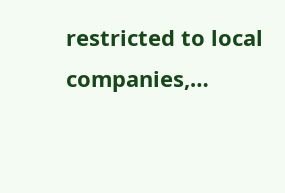restricted to local companies,…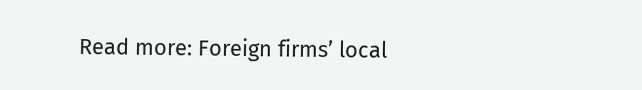Read more: Foreign firms’ local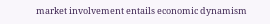market involvement entails economic dynamism